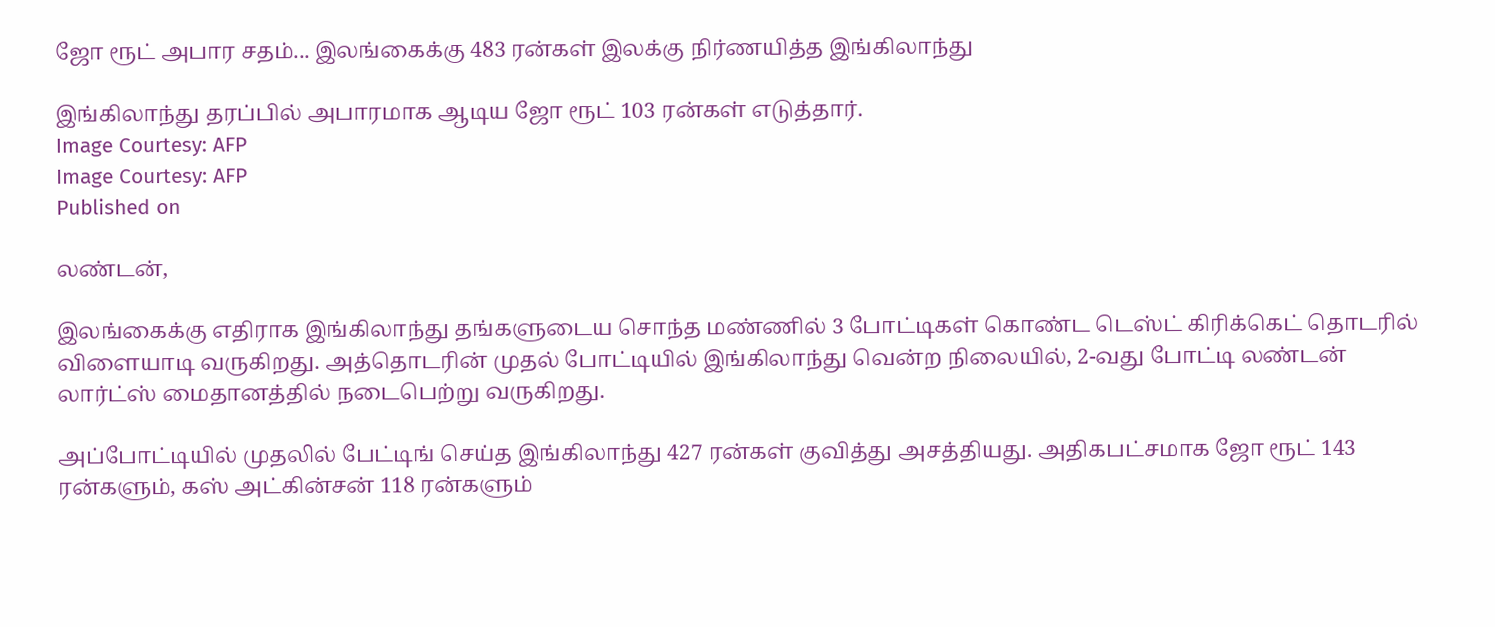ஜோ ரூட் அபார சதம்... இலங்கைக்கு 483 ரன்கள் இலக்கு நிர்ணயித்த இங்கிலாந்து

இங்கிலாந்து தரப்பில் அபாரமாக ஆடிய ஜோ ரூட் 103 ரன்கள் எடுத்தார்.
Image Courtesy: AFP
Image Courtesy: AFP
Published on

லண்டன்,

இலங்கைக்கு எதிராக இங்கிலாந்து தங்களுடைய சொந்த மண்ணில் 3 போட்டிகள் கொண்ட டெஸ்ட் கிரிக்கெட் தொடரில் விளையாடி வருகிறது. அத்தொடரின் முதல் போட்டியில் இங்கிலாந்து வென்ற நிலையில், 2-வது போட்டி லண்டன் லார்ட்ஸ் மைதானத்தில் நடைபெற்று வருகிறது.

அப்போட்டியில் முதலில் பேட்டிங் செய்த இங்கிலாந்து 427 ரன்கள் குவித்து அசத்தியது. அதிகபட்சமாக ஜோ ரூட் 143 ரன்களும், கஸ் அட்கின்சன் 118 ரன்களும்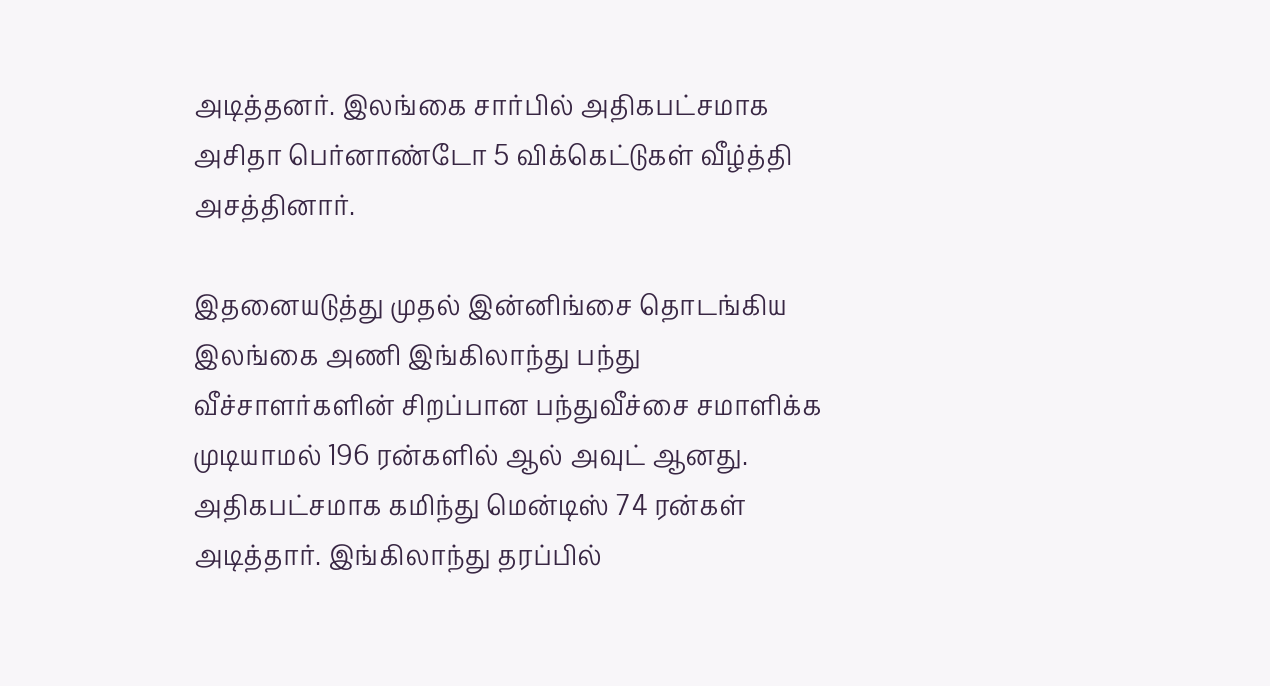அடித்தனர். இலங்கை சார்பில் அதிகபட்சமாக அசிதா பெர்னாண்டோ 5 விக்கெட்டுகள் வீழ்த்தி அசத்தினார்.

இதனையடுத்து முதல் இன்னிங்சை தொடங்கிய இலங்கை அணி இங்கிலாந்து பந்து வீச்சாளர்களின் சிறப்பான பந்துவீச்சை சமாளிக்க முடியாமல் 196 ரன்களில் ஆல் அவுட் ஆனது. அதிகபட்சமாக கமிந்து மென்டிஸ் 74 ரன்கள் அடித்தார். இங்கிலாந்து தரப்பில்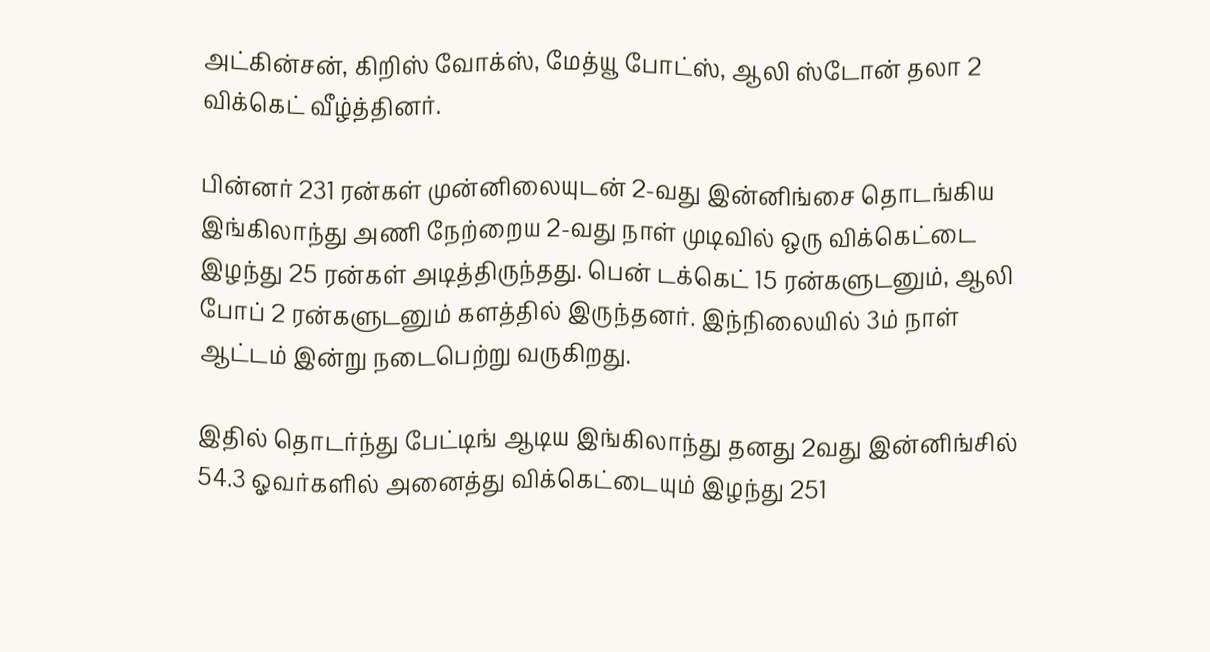அட்கின்சன், கிறிஸ் வோக்ஸ், மேத்யூ போட்ஸ், ஆலி ஸ்டோன் தலா 2 விக்கெட் வீழ்த்தினர்.

பின்னர் 231 ரன்கள் முன்னிலையுடன் 2-வது இன்னிங்சை தொடங்கிய இங்கிலாந்து அணி நேற்றைய 2-வது நாள் முடிவில் ஒரு விக்கெட்டை இழந்து 25 ரன்கள் அடித்திருந்தது. பென் டக்கெட் 15 ரன்களுடனும், ஆலி போப் 2 ரன்களுடனும் களத்தில் இருந்தனர். இந்நிலையில் 3ம் நாள் ஆட்டம் இன்று நடைபெற்று வருகிறது.

இதில் தொடர்ந்து பேட்டிங் ஆடிய இங்கிலாந்து தனது 2வது இன்னிங்சில் 54.3 ஓவர்களில் அனைத்து விக்கெட்டையும் இழந்து 251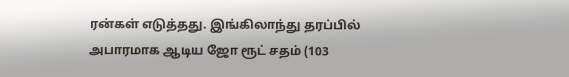ரன்கள் எடுத்தது. இங்கிலாந்து தரப்பில் அபாரமாக ஆடிய ஜோ ரூட் சதம் (103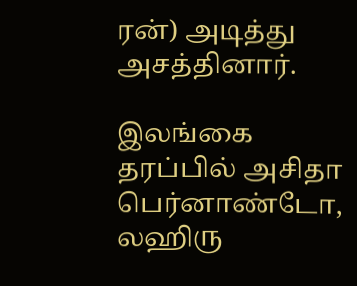ரன்) அடித்து அசத்தினார்.

இலங்கை தரப்பில் அசிதா பெர்னாண்டோ, லஹிரு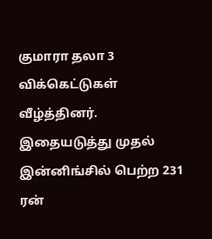குமாரா தலா 3 விக்கெட்டுகள் வீழ்த்தினர். இதையடுத்து முதல் இன்னிங்சில் பெற்ற 231 ரன்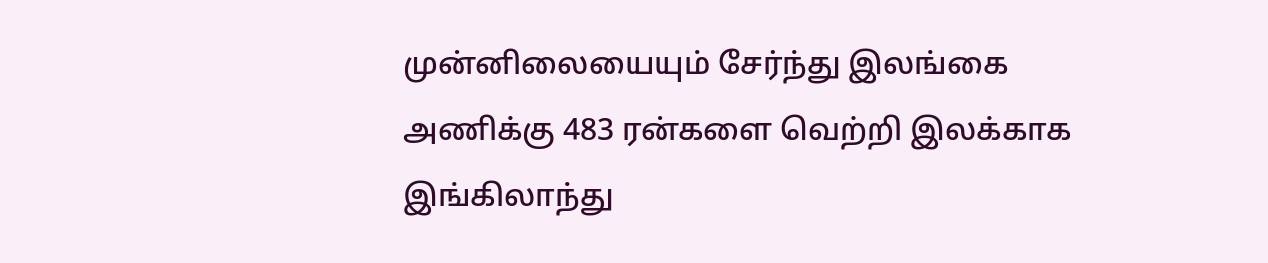முன்னிலையையும் சேர்ந்து இலங்கை அணிக்கு 483 ரன்களை வெற்றி இலக்காக இங்கிலாந்து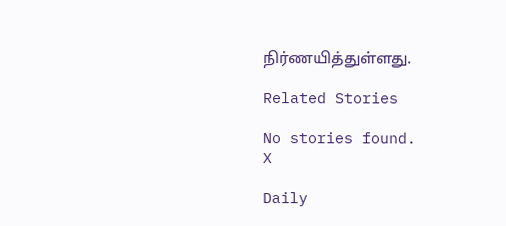நிர்ணயித்துள்ளது.

Related Stories

No stories found.
X

Daily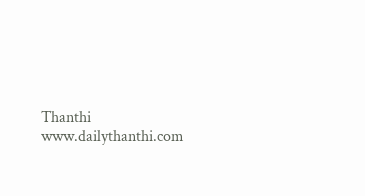Thanthi
www.dailythanthi.com